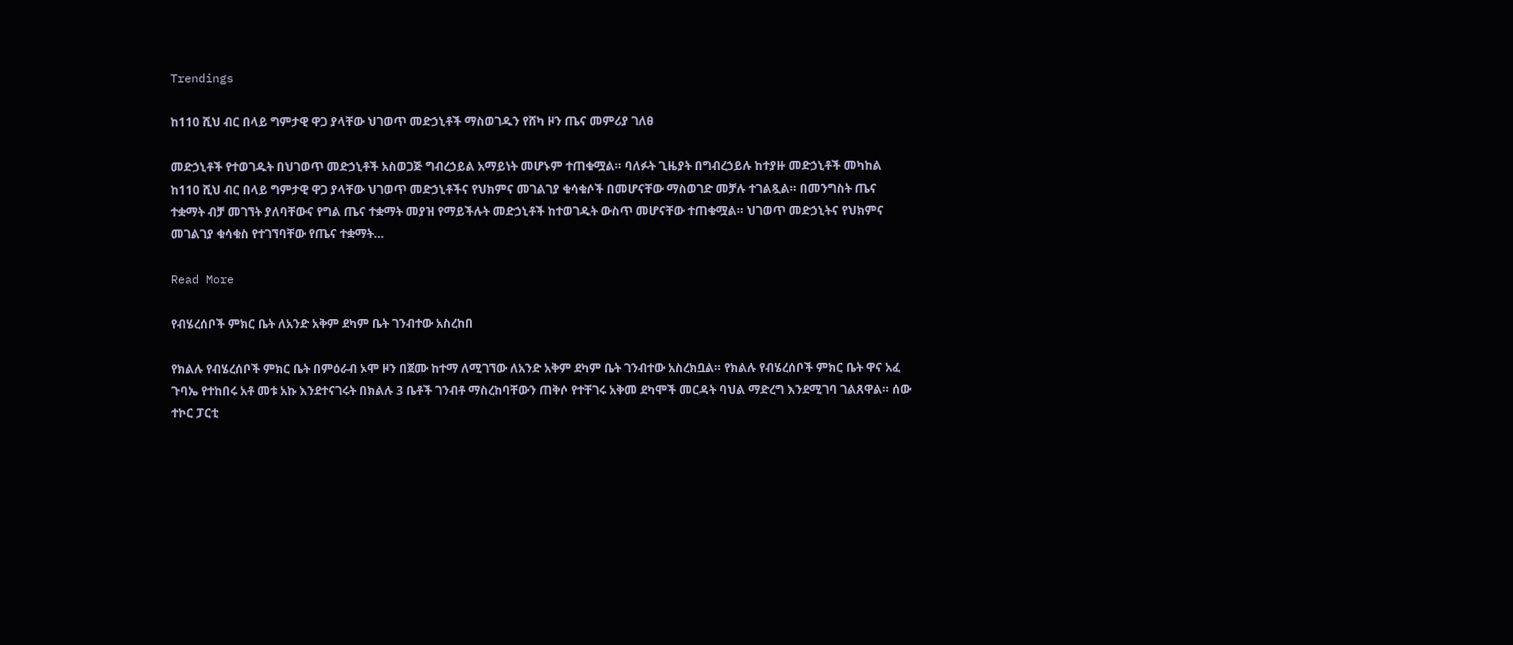Trendings

ከ110 ሺህ ብር በላይ ግምታዊ ዋጋ ያላቸው ህገወጥ መድኃኒቶች ማስወገዱን የሸካ ዞን ጤና መምሪያ ገለፀ

መድኃኒቶች የተወገዱት በህገወጥ መድኃኒቶች አስወጋጅ ግብረኃይል አማይነት መሆኑም ተጠቁሟል። ባለፉት ጊዜያት በግብረኃይሉ ከተያዙ መድኃኒቶች መካከል ከ110 ሺህ ብር በላይ ግምታዊ ዋጋ ያላቸው ህገወጥ መድኃኒቶችና የህክምና መገልገያ ቁሳቁሶች በመሆናቸው ማስወገድ መቻሉ ተገልጿል። በመንግስት ጤና ተቋማት ብቻ መገኘት ያለባቸውና የግል ጤና ተቋማት መያዝ የማይችሉት መድኃኒቶች ከተወገዱት ውስጥ መሆናቸው ተጠቁሟል። ህገወጥ መድኃኒትና የህክምና መገልገያ ቁሳቁስ የተገኘባቸው የጤና ተቋማት…

Read More

የብሄረሰቦች ምክር ቤት ለአንድ አቅም ደካም ቤት ገንብተው አስረከበ

የክልሉ የብሄረሰቦች ምክር ቤት በምዕራብ ኦሞ ዞን በጀሙ ከተማ ለሚገኘው ለአንድ አቅም ደካም ቤት ገንብተው አስረክቧል። የክልሉ የብሄረሰቦች ምክር ቤት ዋና አፈ ጉባኤ የተከበሩ አቶ መቱ አኩ እንደተናገሩት በክልሉ 3 ቤቶች ገንብቶ ማስረከባቸውን ጠቅሶ የተቸገሩ አቅመ ደካሞች መርዳት ባህል ማድረግ እንደሚገባ ገልጸዋል። ሰው ተኮር ፓርቲ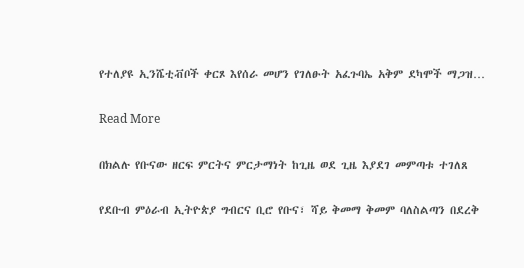የተለያዩ ኢንሼቲቭቦች ቀርጾ እየሰራ መሆን የገለፁት አፈጉባኤ አቅም ደካሞች ማጋዝ…

Read More

በክልሉ የቡናው ዘርፍ ምርትና ምርታማነት ከጊዜ ወደ ጊዜ እያደገ መምጣቱ ተገለጸ

የደቡብ ምዕራብ ኢትዮጵያ ግብርና ቢሮ የቡና፣ ሻይ ቅመማ ቅመም ባለስልጣን በደረቅ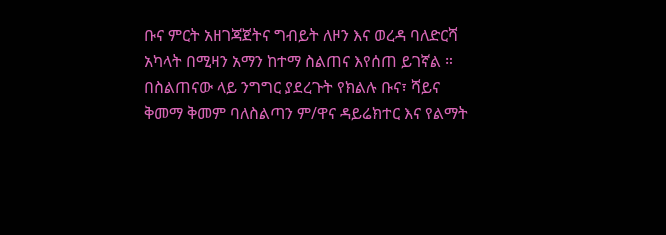ቡና ምርት አዘገጃጀትና ግብይት ለዞን እና ወረዳ ባለድርሻ አካላት በሚዛን አማን ከተማ ስልጠና እየሰጠ ይገኛል ። በስልጠናው ላይ ንግግር ያደረጉት የክልሉ ቡና፣ ሻይና ቅመማ ቅመም ባለስልጣን ም/ዋና ዳይሬክተር እና የልማት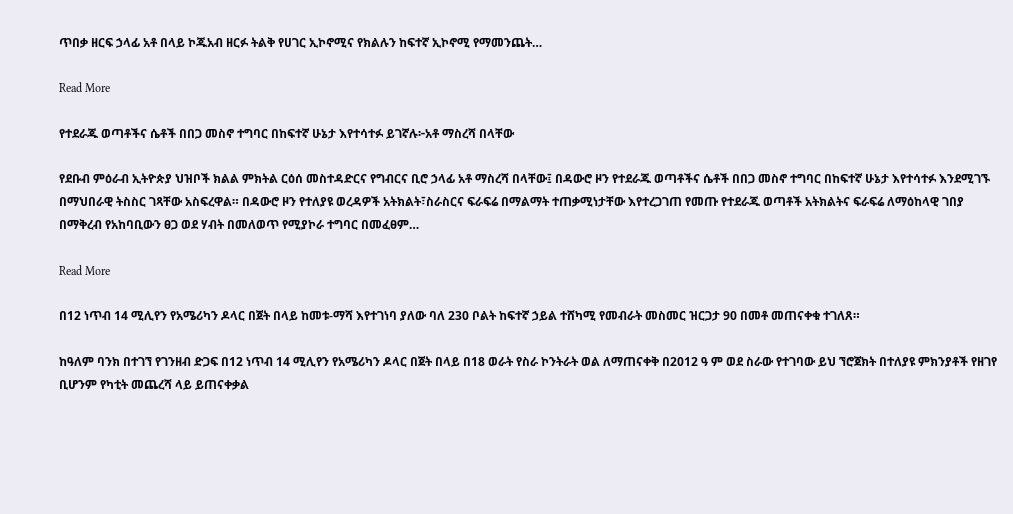ጥበቃ ዘርፍ ኃላፊ አቶ በላይ ኮጁአብ ዘርፉ ትልቅ የሀገር ኢኮኖሚና የክልሉን ከፍተኛ ኢኮኖሚ የማመንጨት…

Read More

የተደራጁ ወጣቶችና ሴቶች በበጋ መስኖ ተግባር በከፍተኛ ሁኔታ እየተሳተፉ ይገኛሉ፦አቶ ማስረሻ በላቸው

የደቡብ ምዕራብ ኢትዮጵያ ህዝቦች ክልል ምክትል ርዕሰ መስተዳድርና የግብርና ቢሮ ኃላፊ አቶ ማስረሻ በላቸው፤ በዳውሮ ዞን የተደራጁ ወጣቶችና ሴቶች በበጋ መስኖ ተግባር በከፍተኛ ሁኔታ እየተሳተፉ እንደሚገኙ በማህበራዊ ትስስር ገጻቸው አስፍረዋል። በዳውሮ ዞን የተለያዩ ወረዳዎች አትክልት፣ስራስርና ፍራፍሬ በማልማት ተጠቃሚነታቸው እየተረጋገጠ የመጡ የተደራጁ ወጣቶች አትክልትና ፍራፍሬ ለማዕከላዊ ገበያ በማቅረብ የአከባቢውን ፀጋ ወደ ሃብት በመለወጥ የሚያኮራ ተግባር በመፈፀም…

Read More

በ12 ነጥብ 14 ሚሊየን የአሜሪካን ዶላር በጀት በላይ ከመቱ-ማሻ እየተገነባ ያለው ባለ 230 ቦልት ከፍተኛ ኃይል ተሸካሚ የመብራት መስመር ዝርጋታ 90 በመቶ መጠናቀቁ ተገለጸ።

ከዓለም ባንክ በተገኘ የገንዘብ ድጋፍ በ12 ነጥብ 14 ሚሊየን የአሜሪካን ዶላር በጀት በላይ በ18 ወራት የስራ ኮንትራት ወል ለማጠናቀቅ በ2012 ዓ ም ወደ ስራው የተገባው ይህ ኘሮጀክት በተለያዩ ምክንያቶች የዘገየ ቢሆንም የካቲት መጨረሻ ላይ ይጠናቀቃል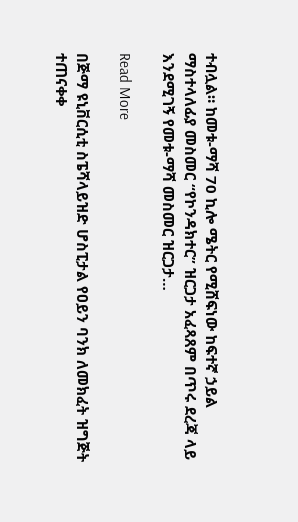ተብሏል። ከመቱ-ማሻ 70 ኪሎ ሜትር የሚሸፍነው ከፍተኛ ኃይል ማስተላለፊያ መስመር “የኮንዳክተር” ዝርጋታ አፈጻጸም በጥሩ ደረጃ ላይ እንደሚገኝ የመቱ-ማሻ መስመር ዝርጋታ…

Read More

በጅማ ዩኒቨርሲቲ ስፔሻላይዝድ ሆስፒታል የዐይን ባንክ ለመክፈት ዝግጅት ተጠናቀቀ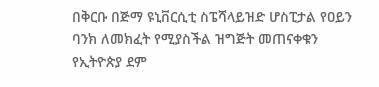በቅርቡ በጅማ ዩኒቨርሲቲ ስፔሻላይዝድ ሆስፒታል የዐይን ባንክ ለመክፈት የሚያስችል ዝግጅት መጠናቀቁን የኢትዮጵያ ደም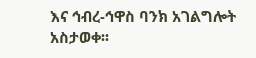እና ኅብረ-ኅዋስ ባንክ አገልግሎት አስታወቀ፡፡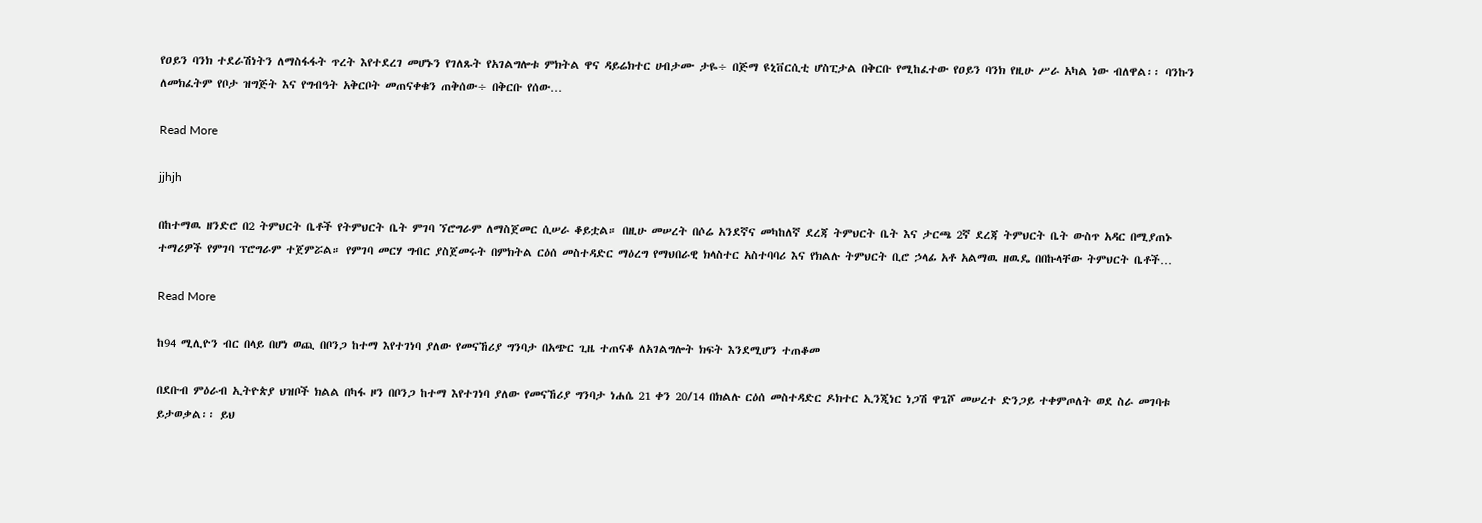የዐይን ባንክ ተደራሽነትን ለማስፋፋት ጥረት እየተደረገ መሆኑን የገለጹት የአገልግሎቱ ምክትል ዋና ዳይሬክተር ሀብታሙ ታዬ÷ በጅማ ዩኒቨርሲቲ ሆስፒታል በቅርቡ የሚከፈተው የዐይን ባንክ የዚሁ ሥራ አካል ነው ብለዋል፡፡ ባንኩን ለመክፈትም የቦታ ዝግጅት እና የግብዓት አቅርቦት መጠናቀቁን ጠቅሰው÷ በቅርቡ የሰው…

Read More

jjhjh

በከተማዉ ዘንድሮ በ2 ትምህርት ቤቶች የትምህርት ቤት ምገባ ኘሮግራም ለማስጀመር ሲሠራ ቆይቷል። በዚሁ መሠረት በሶሬ አንደኛና መካከለኛ ደረጃ ትምህርት ቤት እና ታርጫ 2ኛ ደረጃ ትምህርት ቤት ውስጥ አዳር በሚያጠኑ ተማሪዎች የምገባ ፕሮግራም ተጀምሯል። የምገባ መርሃ ግብር ያስጀመሩት በምክትል ርዕሰ መስተዳድር ማዕረግ የማህበራዊ ክላስተር አስተባባሪ እና የክልሉ ትምህርት ቢሮ ኃላፊ አቶ አልማዉ ዘዉዴ በበኩላቸው ትምህርት ቤቶች…

Read More

ከ94 ሚሊዮን ብር በላይ በሆነ ወጪ በቦንጋ ከተማ እየተገነባ ያለው የመናኸሪያ ግንባታ በአጭር ጊዜ ተጠናቆ ለአገልግሎት ክፍት እንደሚሆን ተጠቆመ

በደቡብ ምዕራብ ኢትዮጵያ ህዝቦች ክልል በካፋ ዞን በቦንጋ ከተማ እየተገነባ ያለው የመናኸሪያ ግንባታ ነሐሴ 21 ቀን 20/14 በክልሉ ርዕሰ መስተዳድር ዶክተር ኢንጂነር ነጋሽ ዋጌሾ መሠረተ ድንጋይ ተቀምጦለት ወደ ስራ መገባቱ ይታወቃል፡፡ ይህ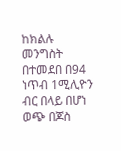ከክልሉ መንግስት በተመደበ በ94 ነጥብ 1ሚሊዮን ብር በላይ በሆነ ወጭ በጆስ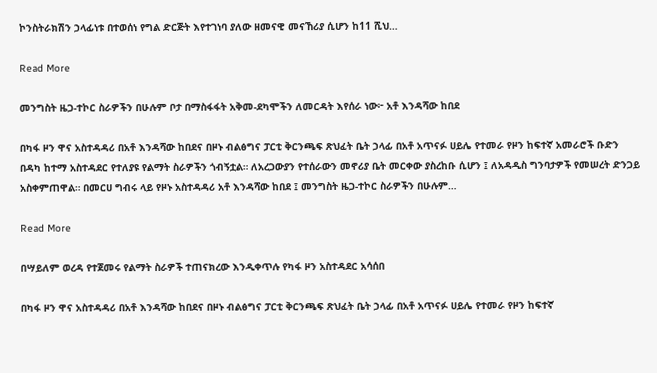ኮንስትራክሽን ኃላፊነቱ በተወሰነ የግል ድርጅት እየተገነባ ያለው ዘመናዊ መናኸሪያ ሲሆን ከ11 ሺህ…

Read More

መንግስት ዜጋ-ተኮር ስራዎችን በሁሉም ቦታ በማስፋፋት አቅመ-ደካሞችን ለመርዳት እየሰራ ነው፦ አቶ እንዳሻው ከበደ

በካፋ ዞን ዋና አስተዳዳሪ በአቶ እንዳሻው ከበደና በዞኑ ብልፅግና ፓርቲ ቅርንጫፍ ጽህፈት ቤት ኃላፊ በአቶ አጥናፉ ሀይሌ የተመራ የዞን ከፍተኛ አመራሮች ቡድን በዳካ ከተማ አስተዳደር የተለያዩ የልማት ስራዎችን ጎብኝቷል። ለአረጋውያን የተሰራውን መኖሪያ ቤት መርቀው ያስረከቡ ሲሆን ፤ ለአዳዲስ ግንባታዎች የመሠረት ድንጋይ አስቀምጠዋል። በመርሀ ግብሩ ላይ የዞኑ አስተዳዳሪ አቶ እንዳሻው ከበደ ፤ መንግስት ዜጋ-ተኮር ስራዎችን በሁሉም…

Read More

በሣይለም ወረዳ የተጀመሩ የልማት ስራዎች ተጠናክረው እንዲቀጥሉ የካፋ ዞን አስተዳደር አሳሰበ

በካፋ ዞን ዋና አስተዳዳሪ በአቶ እንዳሻው ከበደና በዞኑ ብልፅግና ፓርቲ ቅርንጫፍ ጽህፈት ቤት ኃላፊ በአቶ አጥናፉ ሀይሌ የተመራ የዞን ከፍተኛ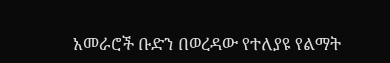አመራሮች ቡድን በወረዳው የተለያዩ የልማት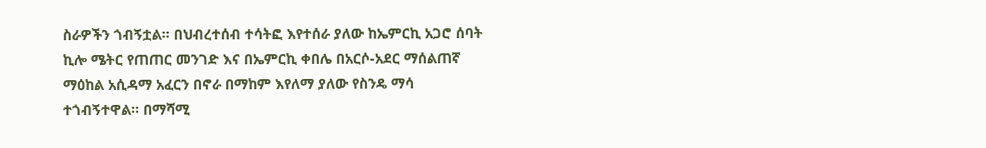ስራዎችን ጎብኝቷል። በህብረተሰብ ተሳትፎ እየተሰራ ያለው ከኤምርኪ አጋሮ ሰባት ኪሎ ሜትር የጠጠር መንገድ እና በኤምርኪ ቀበሌ በአርሶ-አደር ማሰልጠኛ ማዕከል አሲዳማ አፈርን በኖራ በማከም እየለማ ያለው የስንዴ ማሳ ተጎብኝተዋል። በማሻሚ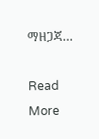ማዘጋጃ…

Read More